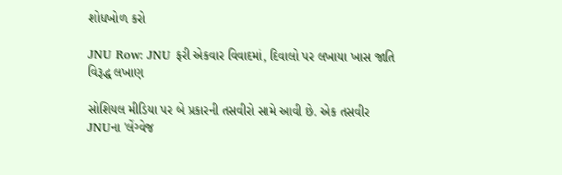શોધખોળ કરો

JNU Row: JNU ફરી એકવાર વિવાદમાં, દિવાલો પર લખાયા ખાસ જાતિ વિરૂદ્ધ લખાણ

સોશિયલ મીડિયા પર બે પ્રકારની તસવીરો સામે આવી છે. એક તસવીર JNUના 'લેંગ્વેજ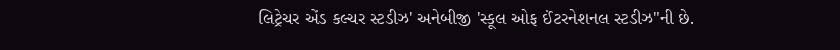લિટ્રેચર એંડ કલ્ચર સ્ટડીઝ' અનેબીજી 'સ્કૂલ ઓફ ઈંટરનેશનલ સ્ટડીઝ"ની છે.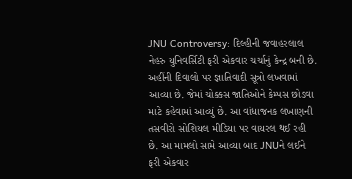JNU Controversy: દિલ્હીની જવાહરલાલ નેહરુ યુનિવર્સિટી ફરી એકવાર ચર્ચાનું કેન્દ્ર બની છે. અહીંની દિવાલો પર જ્ઞાતિવાદી સૂત્રો લખવામાં આવ્યા છે. જેમાં ચોક્કસ જાતિઓને કેમ્પસ છોડવા માટે કહેવામાં આવ્યું છે. આ વાંધાજનક લખાણની તસવીરો સોશિયલ મીડિયા પર વાયરલ થઈ રહી છે. આ મામલો સામે આવ્યા બાદ JNUને લઈને ફરી એકવાર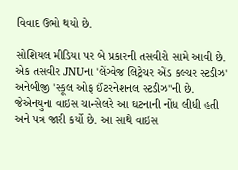વિવાદ ઉભો થયો છે.

સોશિયલ મીડિયા પર બે પ્રકારની તસવીરો સામે આવી છે. એક તસવીર JNUના 'લેંગ્વેજ લિટ્રેચર એંડ કલ્ચર સ્ટડીઝ' અનેબીજી 'સ્કૂલ ઓફ ઈંટરનેશનલ સ્ટડીઝ"ની છે. જેએનયુના વાઇસ ચાન્સેલરે આ ઘટનાની નોંધ લીધી હતી અને પત્ર જારી કર્યો છે. આ સાથે વાઇસ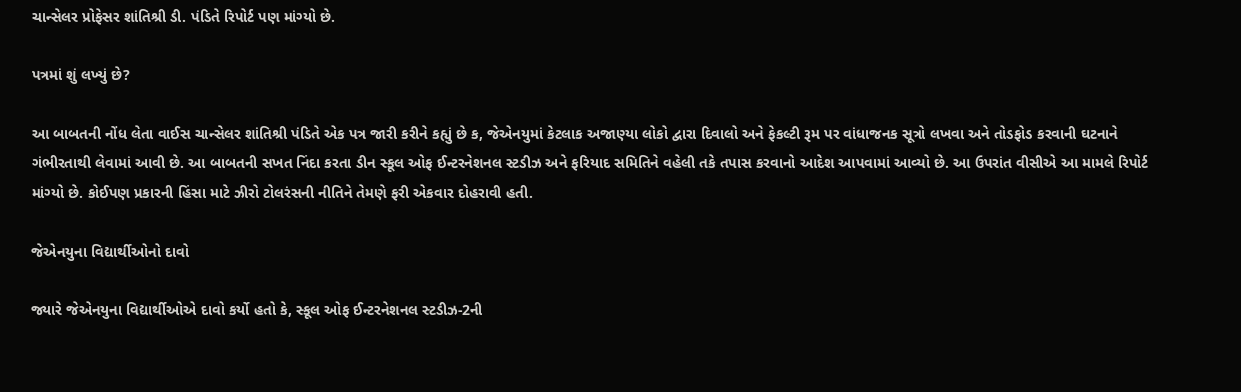ચાન્સેલર પ્રોફેસર શાંતિશ્રી ડી. પંડિતે રિપોર્ટ પણ માંગ્યો છે.

પત્રમાં શું લખ્યું છે?

આ બાબતની નોંધ લેતા વાઈસ ચાન્સેલર શાંતિશ્રી પંડિતે એક પત્ર જારી કરીને કહ્યું છે ક, જેએનયુમાં કેટલાક અજાણ્યા લોકો દ્વારા દિવાલો અને ફેકલ્ટી રૂમ પર વાંધાજનક સૂત્રો લખવા અને તોડફોડ કરવાની ઘટનાને ગંભીરતાથી લેવામાં આવી છે. આ બાબતની સખત નિંદા કરતા ડીન સ્કૂલ ઓફ ઈન્ટરનેશનલ સ્ટડીઝ અને ફરિયાદ સમિતિને વહેલી તકે તપાસ કરવાનો આદેશ આપવામાં આવ્યો છે. આ ઉપરાંત વીસીએ આ મામલે રિપોર્ટ માંગ્યો છે. કોઈપણ પ્રકારની હિંસા માટે ઝીરો ટોલરંસની નીતિને તેમણે ફરી એકવાર દોહરાવી હતી.

જેએનયુના વિદ્યાર્થીઓનો દાવો

જ્યારે જેએનયુના વિદ્યાર્થીઓએ દાવો કર્યો હતો કે, સ્કૂલ ઓફ ઈન્ટરનેશનલ સ્ટડીઝ-2ની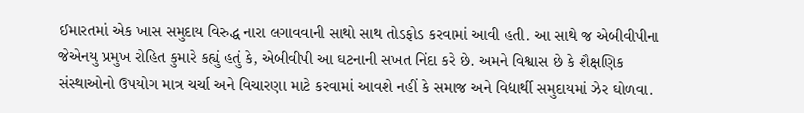ઈમારતમાં એક ખાસ સમુદાય વિરુદ્ધ નારા લગાવવાની સાથો સાથ તોડફોડ કરવામાં આવી હતી. આ સાથે જ એબીવીપીના જેએનયુ પ્રમુખ રોહિત કુમારે કહ્યું હતું કે, એબીવીપી આ ઘટનાની સખત નિંદા કરે છે. અમને વિશ્વાસ છે કે શૈક્ષણિક સંસ્થાઓનો ઉપયોગ માત્ર ચર્ચા અને વિચારણા માટે કરવામાં આવશે નહીં કે સમાજ અને વિદ્યાર્થી સમુદાયમાં ઝેર ઘોળવા.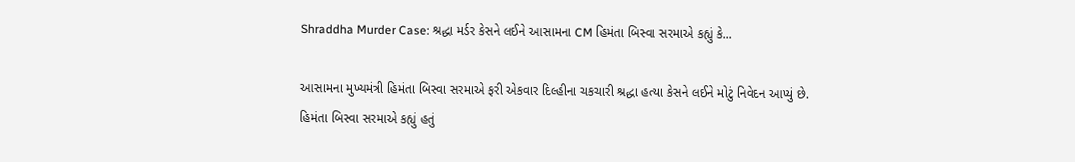Shraddha Murder Case: શ્રદ્ધા મર્ડર કેસને લઈને આસામના CM હિમંતા બિસ્વા સરમાએ કહ્યું કે...

આસામના મુખ્યમંત્રી હિમંતા બિસ્વા સરમાએ ફરી એકવાર દિલ્હીના ચકચારી શ્રદ્ધા હત્યા કેસને લઈને મોટું નિવેદન આપ્યું છે. હિમંતા બિસ્વા સરમાએ કહ્યું હતું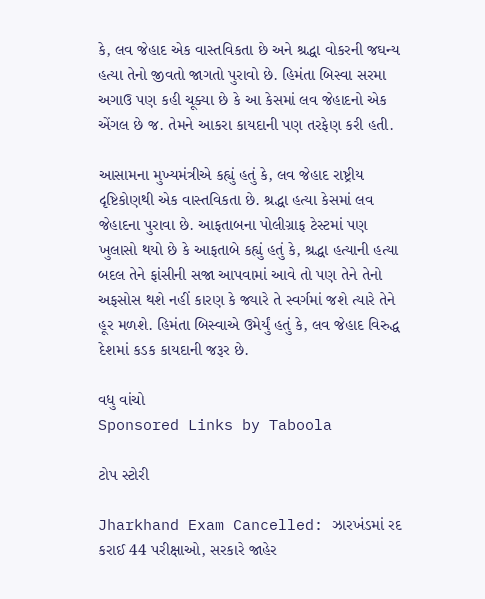કે, લવ જેહાદ એક વાસ્તવિકતા છે અને શ્રદ્ધા વોકરની જઘન્ય હત્યા તેનો જીવતો જાગતો પુરાવો છે. હિમંતા બિસ્વા સરમા અગાઉ પણ કહી ચૂક્યા છે કે આ કેસમાં લવ જેહાદનો એક એંગલ છે જ. તેમને આકરા કાયદાની પણ તરફેણ કરી હતી.

આસામના મુખ્યમંત્રીએ કહ્યું હતું કે, લવ જેહાદ રાષ્ટ્રીય દૃષ્ટિકોણથી એક વાસ્તવિકતા છે. શ્રદ્ધા હત્યા કેસમાં લવ જેહાદના પુરાવા છે. આફતાબના પોલીગ્રાફ ટેસ્ટમાં પણ ખુલાસો થયો છે કે આફતાબે કહ્યું હતું કે, શ્રદ્ધા હત્યાની હત્યા બદલ તેને ફાંસીની સજા આપવામાં આવે તો પણ તેને તેનો અફસોસ થશે નહીં કારણ કે જ્યારે તે સ્વર્ગમાં જશે ત્યારે તેને હૂર મળશે. હિમંતા બિસ્વાએ ઉમેર્યું હતું કે, લવ જેહાદ વિરુદ્ધ દેશમાં કડક કાયદાની જરૂર છે.

વધુ વાંચો
Sponsored Links by Taboola

ટોપ સ્ટોરી

Jharkhand Exam Cancelled: ઝારખંડમાં રદ કરાઈ 44 પરીક્ષાઓ, સરકારે જાહેર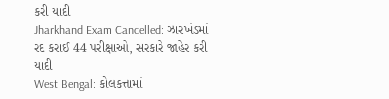કરી યાદી
Jharkhand Exam Cancelled: ઝારખંડમાં રદ કરાઈ 44 પરીક્ષાઓ, સરકારે જાહેર કરી યાદી
West Bengal: કોલકત્તામાં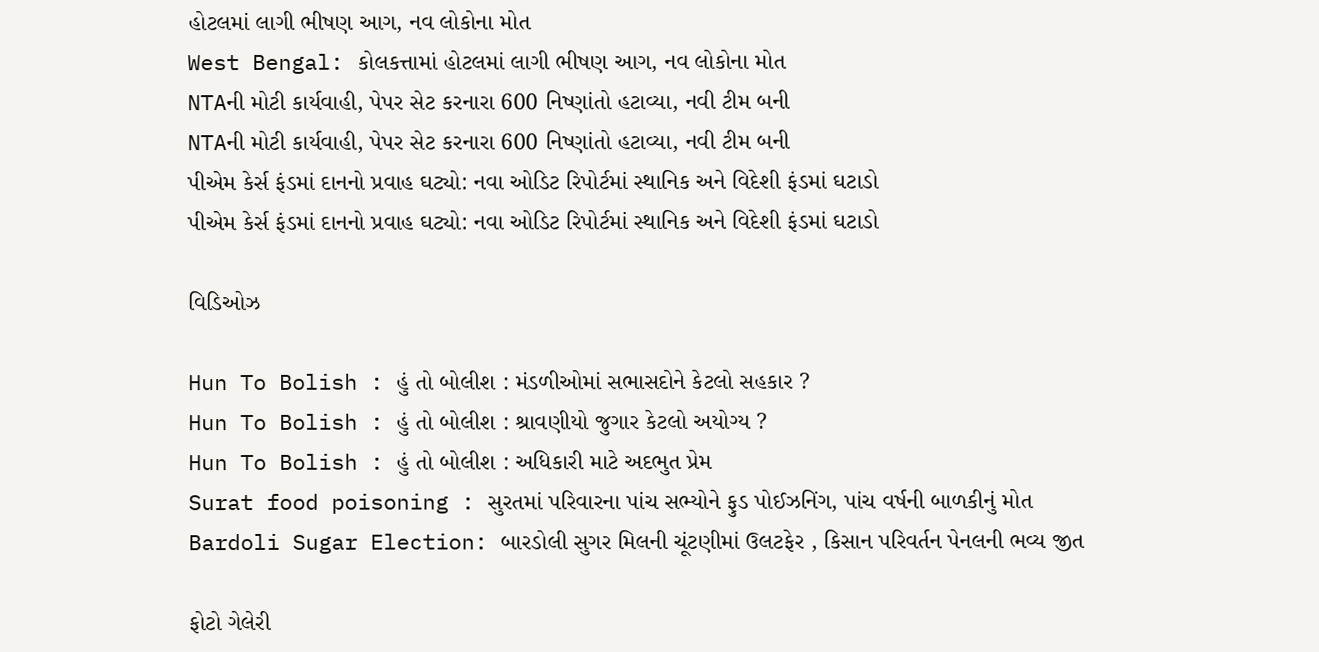હોટલમાં લાગી ભીષણ આગ, નવ લોકોના મોત
West Bengal: કોલકત્તામાં હોટલમાં લાગી ભીષણ આગ, નવ લોકોના મોત
NTAની મોટી કાર્યવાહી, પેપર સેટ કરનારા 600 નિષ્ણાંતો હટાવ્યા, નવી ટીમ બની
NTAની મોટી કાર્યવાહી, પેપર સેટ કરનારા 600 નિષ્ણાંતો હટાવ્યા, નવી ટીમ બની
પીએમ કેર્સ ફંડમાં દાનનો પ્રવાહ ઘટ્યો: નવા ઓડિટ રિપોર્ટમાં સ્થાનિક અને વિદેશી ફંડમાં ઘટાડો
પીએમ કેર્સ ફંડમાં દાનનો પ્રવાહ ઘટ્યો: નવા ઓડિટ રિપોર્ટમાં સ્થાનિક અને વિદેશી ફંડમાં ઘટાડો

વિડિઓઝ

Hun To Bolish : હું તો બોલીશ : મંડળીઓમાં સભાસદોને કેટલો સહકાર ?
Hun To Bolish : હું તો બોલીશ : શ્રાવણીયો જુગાર કેટલો અયોગ્ય ?
Hun To Bolish : હું તો બોલીશ : અધિકારી માટે અદભુત પ્રેમ
Surat food poisoning : સુરતમાં પરિવારના પાંચ સભ્યોને ફુડ પોઈઝનિંગ, પાંચ વર્ષની બાળકીનું મોત
Bardoli Sugar Election: બારડોલી સુગર મિલની ચૂંટણીમાં ઉલટફેર , કિસાન પરિવર્તન પેનલની ભવ્ય જીત

ફોટો ગેલેરી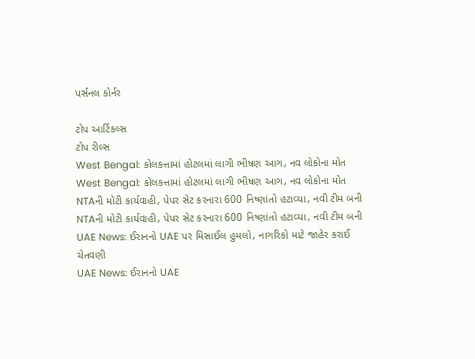પર્સનલ કોર્નર

ટોપ આર્ટિકલ્સ
ટોપ રીલ્સ
West Bengal: કોલકત્તામાં હોટલમાં લાગી ભીષણ આગ, નવ લોકોના મોત
West Bengal: કોલકત્તામાં હોટલમાં લાગી ભીષણ આગ, નવ લોકોના મોત
NTAની મોટી કાર્યવાહી, પેપર સેટ કરનારા 600 નિષ્ણાંતો હટાવ્યા, નવી ટીમ બની
NTAની મોટી કાર્યવાહી, પેપર સેટ કરનારા 600 નિષ્ણાંતો હટાવ્યા, નવી ટીમ બની
UAE News: ઈરાનનો UAE પર મિસાઈલ હુમલો, નાગરિકો માટે જાહેર કરાઈ ચેતવણી
UAE News: ઈરાનનો UAE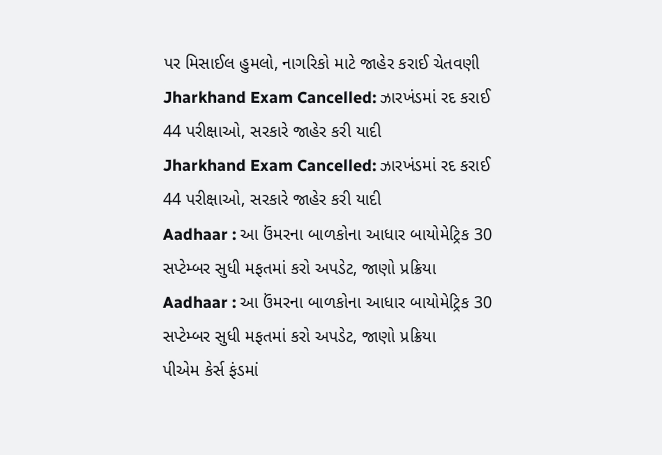પર મિસાઈલ હુમલો, નાગરિકો માટે જાહેર કરાઈ ચેતવણી
Jharkhand Exam Cancelled: ઝારખંડમાં રદ કરાઈ 44 પરીક્ષાઓ, સરકારે જાહેર કરી યાદી
Jharkhand Exam Cancelled: ઝારખંડમાં રદ કરાઈ 44 પરીક્ષાઓ, સરકારે જાહેર કરી યાદી
Aadhaar : આ ઉંમરના બાળકોના આધાર બાયોમેટ્રિક 30 સપ્ટેમ્બર સુધી મફતમાં કરો અપડેટ, જાણો પ્રક્રિયા
Aadhaar : આ ઉંમરના બાળકોના આધાર બાયોમેટ્રિક 30 સપ્ટેમ્બર સુધી મફતમાં કરો અપડેટ, જાણો પ્રક્રિયા
પીએમ કેર્સ ફંડમાં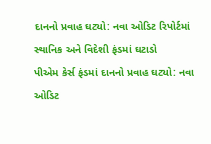દાનનો પ્રવાહ ઘટ્યો: નવા ઓડિટ રિપોર્ટમાં સ્થાનિક અને વિદેશી ફંડમાં ઘટાડો
પીએમ કેર્સ ફંડમાં દાનનો પ્રવાહ ઘટ્યો: નવા ઓડિટ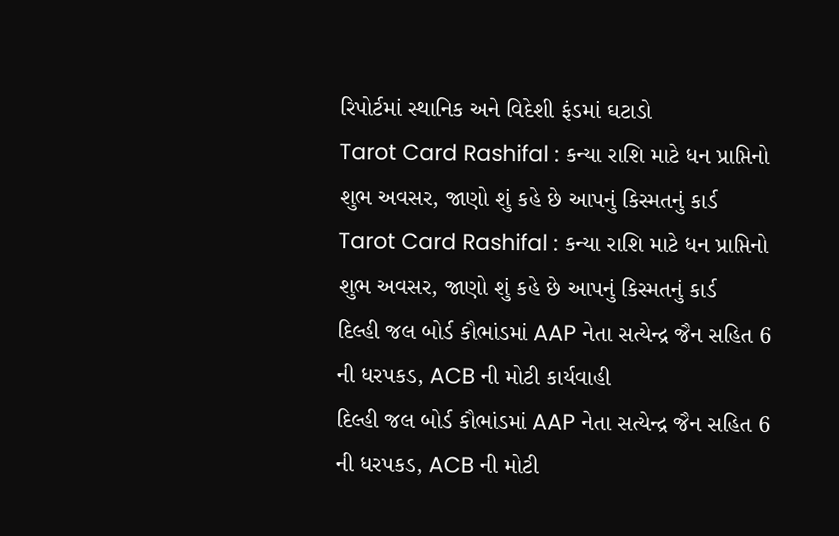રિપોર્ટમાં સ્થાનિક અને વિદેશી ફંડમાં ઘટાડો
Tarot Card Rashifal : કન્યા રાશિ માટે ધન પ્રાપ્તિનો શુભ અવસર, જાણો શું કહે છે આપનું કિસ્મતનું કાર્ડ
Tarot Card Rashifal : કન્યા રાશિ માટે ધન પ્રાપ્તિનો શુભ અવસર, જાણો શું કહે છે આપનું કિસ્મતનું કાર્ડ
દિલ્હી જલ બોર્ડ કૌભાંડમાં AAP નેતા સત્યેન્દ્ર જૈન સહિત 6 ની ધરપકડ, ACB ની મોટી કાર્યવાહી
દિલ્હી જલ બોર્ડ કૌભાંડમાં AAP નેતા સત્યેન્દ્ર જૈન સહિત 6 ની ધરપકડ, ACB ની મોટી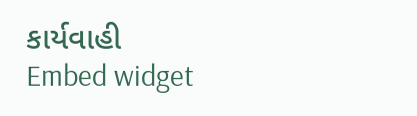કાર્યવાહી
Embed widget